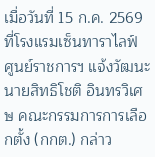เมื่อวันที่ 15 ก.ค. 2569 ที่โรงแรมเซ็นทาราไลฟ์ ศูนย์ราชการฯ แจ้งวัฒนะ นายสิทธิโชติ อินทรวิเศษ คณะกรรมการการเลือกตั้ง (กกต.) กล่าว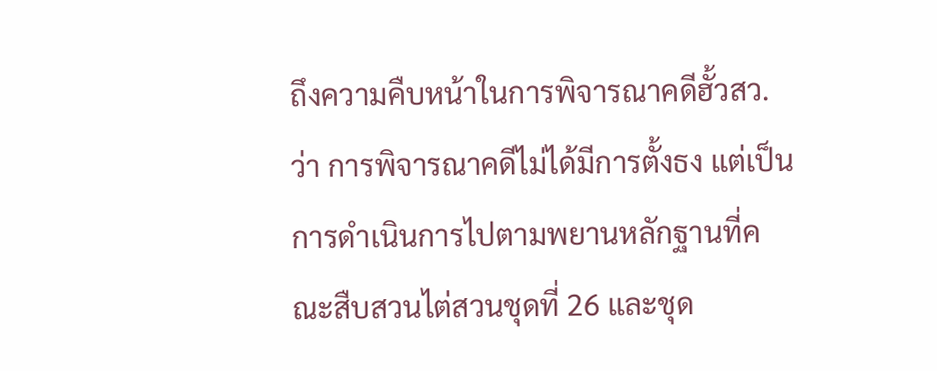ถึงความคืบหน้าในการพิจารณาคดีฮั้วสว. ว่า การพิจารณาคดีไม่ได้มีการตั้งธง แต่เป็นการดำเนินการไปตามพยานหลักฐานที่คณะสืบสวนไต่สวนชุดที่ 26 และชุด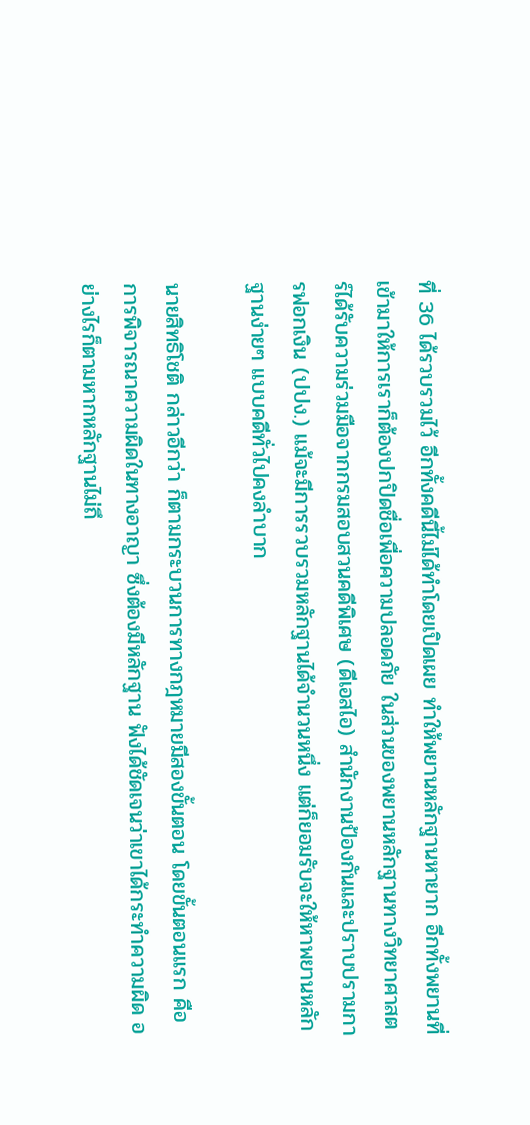ที่ 36 ได้รวบรวมไว้ อีกทั้งคดีนี้ไม่ได้ทำโดยเปิดเผย ทำให้พยานหลักฐานหายาก อีกทั้งพยานที่เข้ามาให้การเราก็ต้องปกปิดชื่อเพื่อความปลอดภัย ในส่วนของพยานหลักฐานทางวิทยาศาสตร์ได้รับความร่วมมือจากกรมสอบสวนคดีพิเศษ (ดีเอสไอ) สำนักงานป้องกันและปราบปรามการฟอกเงิน (ปปง.) แม้จะมีการรวบรวมหลักฐานได้จำนวนหนึ่ง แต่ก็ยอมรับจะให้หาพยานหลักฐานง่ายๆ แบบคดีทั่วไปคงลำบาก

นายสิทธิโชติ กล่าวอีกว่า ก็ตามกระบวนการทางกฎหมายมีสองขั้นตอน โดยขั้นตอนแรก คือ การพิจารณาความผิดในทางอาญา ซึ่งต้องมีหลักฐาน ฟังได้ชัดเจนว่าเขาได้กระทำความผิด อย่างไรก็ตามหากหลักฐานไม่ถึ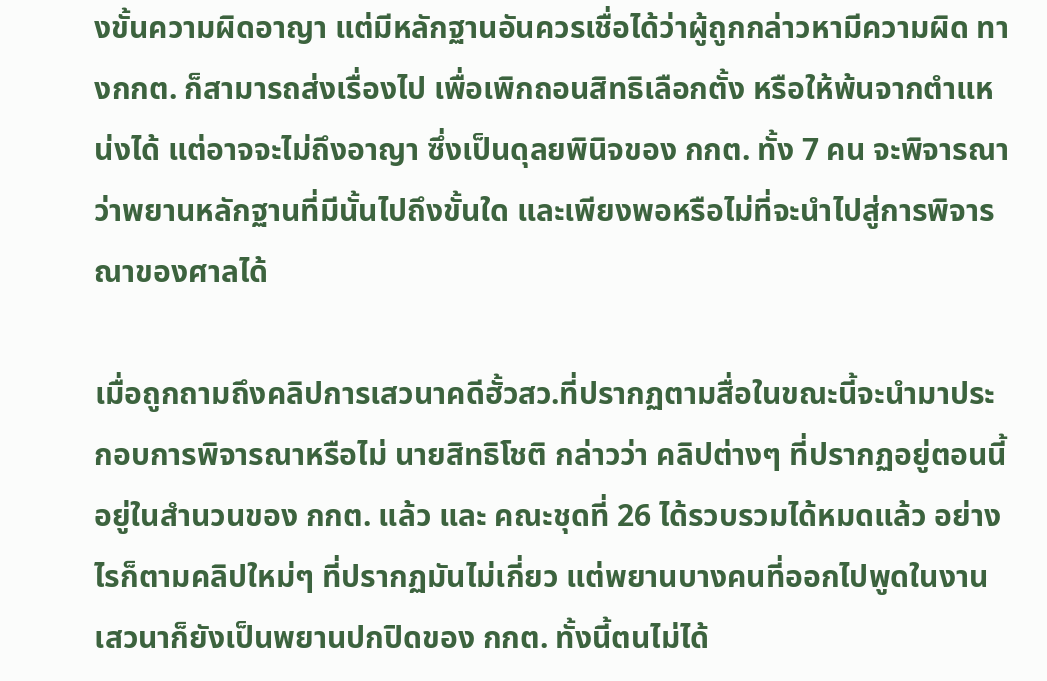งขั้นความผิดอาญา แต่มีหลักฐานอันควรเชื่อได้ว่าผู้ถูกกล่าวหามีความผิด ทางกกต. ก็สามารถส่งเรื่องไป เพื่อเพิกถอนสิทธิเลือกตั้ง หรือให้พ้นจากตำแหน่งได้ แต่อาจจะไม่ถึงอาญา ซึ่งเป็นดุลยพินิจของ กกต. ทั้ง 7 คน จะพิจารณาว่าพยานหลักฐานที่มีนั้นไปถึงขั้นใด และเพียงพอหรือไม่ที่จะนำไปสู่การพิจารณาของศาลได้

เมื่อถูกถามถึงคลิปการเสวนาคดีฮั้วสว.ที่ปรากฏตามสื่อในขณะนี้จะนำมาประกอบการพิจารณาหรือไม่ นายสิทธิโชติ กล่าวว่า คลิปต่างๆ ที่ปรากฏอยู่ตอนนี้อยู่ในสำนวนของ กกต. แล้ว และ คณะชุดที่ 26 ได้รวบรวมได้หมดแล้ว อย่างไรก็ตามคลิปใหม่ๆ ที่ปรากฏมันไม่เกี่ยว แต่พยานบางคนที่ออกไปพูดในงานเสวนาก็ยังเป็นพยานปกปิดของ กกต. ทั้งนี้ตนไม่ได้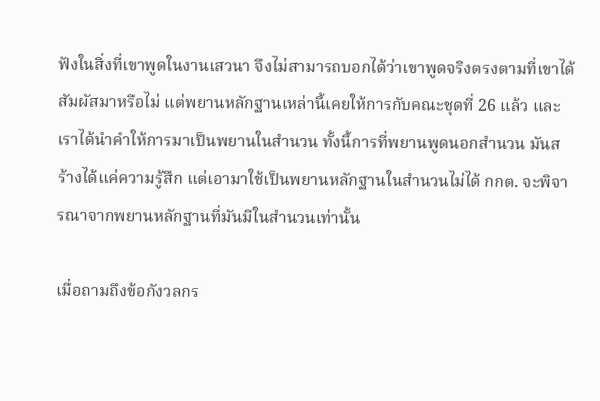ฟังในสิ่งที่เขาพูดในงานเสวนา จึงไม่สามารถบอกได้ว่าเขาพูดจริงตรงตามที่เขาได้สัมผัสมาหรือไม่ แต่พยานหลักฐานเหล่านี้เคยให้การกับคณะชุดที่ 26 แล้ว และเราได้นำคำให้การมาเป็นพยานในสำนวน ทั้งนี้การที่พยานพูดนอกสำนวน มันสร้างได้แค่ความรู้สึก แต่เอามาใช้เป็นพยานหลักฐานในสำนวนไม่ได้ กกต. จะพิจารณาจากพยานหลักฐานที่มันมีในสำนวนเท่านั้น

เมื่อถามถึงข้อกังวลกร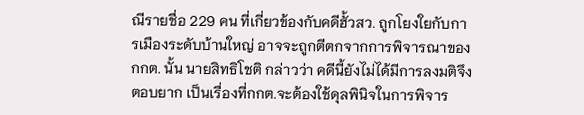ณีรายชื่อ 229 คน ที่เกี่ยวข้องกับคดีฮั้วสว. ถูกโยงใยกับการเมืองระดับบ้านใหญ่ อาจจะถูกตีตกจากการพิจารณาของ กกต. นั้น นายสิทธิโชติ กล่าวว่า คดีนี้ยังไม่ได้มีการลงมติจึงตอบยาก เป็นเรื่องที่กกต.จะต้องใช้ดุลพินิจในการพิจาร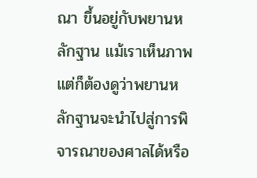ณา ขึ้นอยู่กับพยานหลักฐาน แม้เราเห็นภาพ แต่ก็ต้องดูว่าพยานหลักฐานจะนำไปสู่การพิจารณาของศาลได้หรือ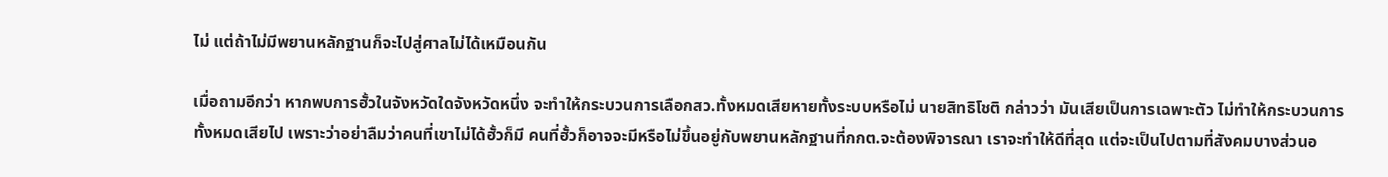ไม่ แต่ถ้าไม่มีพยานหลักฐานก็จะไปสู่ศาลไม่ได้เหมือนกัน

เมื่อถามอีกว่า หากพบการฮั้วในจังหวัดใดจังหวัดหนึ่ง จะทำให้กระบวนการเลือกสว.ทั้งหมดเสียหายทั้งระบบหรือไม่ นายสิทธิโชติ กล่าวว่า มันเสียเป็นการเฉพาะตัว ไม่ทำให้กระบวนการทั้งหมดเสียไป เพราะว่าอย่าลืมว่าคนที่เขาไม่ได้ฮั้วก็มี คนที่ฮั้วก็อาจจะมีหรือไม่ขึ้นอยู่กับพยานหลักฐานที่กกต.จะต้องพิจารณา เราจะทำให้ดีที่สุด แต่จะเป็นไปตามที่สังคมบางส่วนอ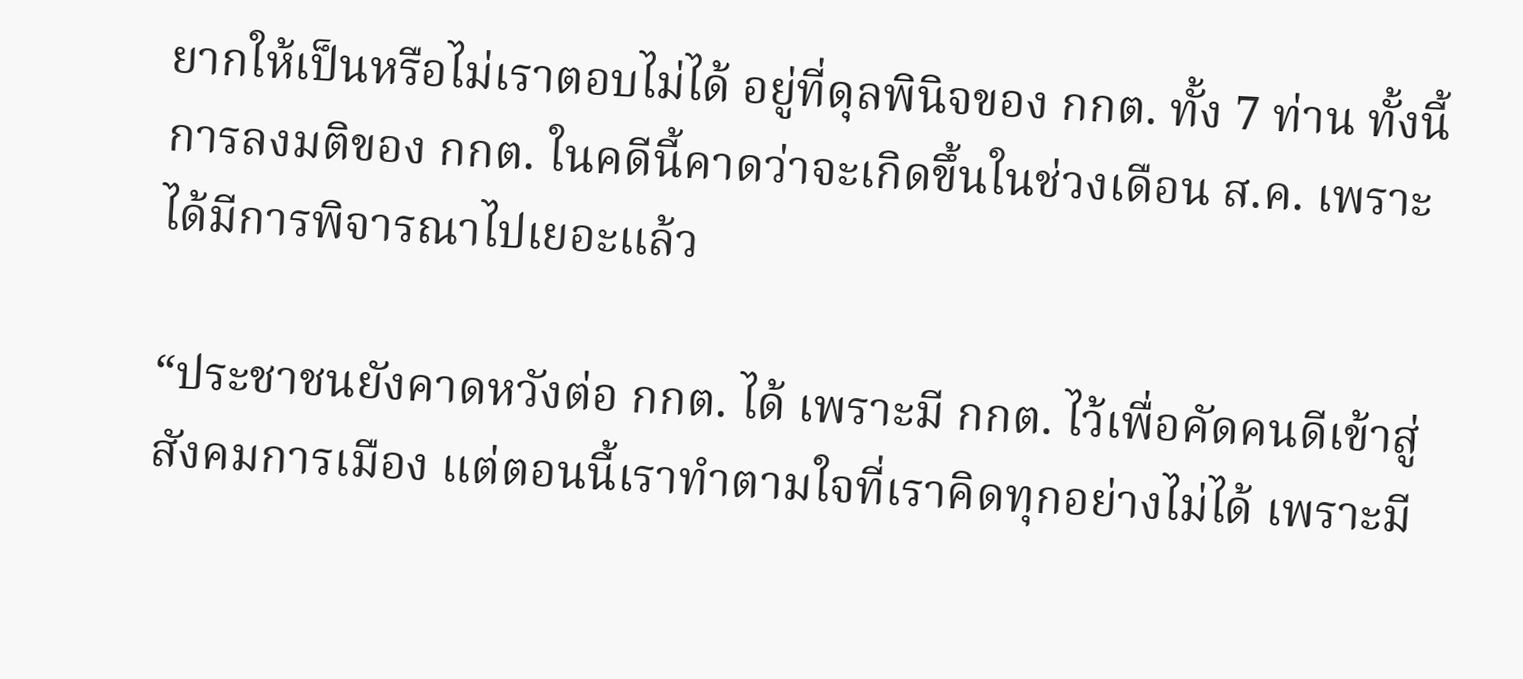ยากให้เป็นหรือไม่เราตอบไม่ได้ อยู่ที่ดุลพินิจของ กกต. ทั้ง 7 ท่าน ทั้งนี้การลงมติของ กกต. ในคดีนี้คาดว่าจะเกิดขึ้นในช่วงเดือน ส.ค. เพราะได้มีการพิจารณาไปเยอะแล้ว

“ประชาชนยังคาดหวังต่อ กกต. ได้ เพราะมี กกต. ไว้เพื่อคัดคนดีเข้าสู่สังคมการเมือง แต่ตอนนี้เราทำตามใจที่เราคิดทุกอย่างไม่ได้ เพราะมี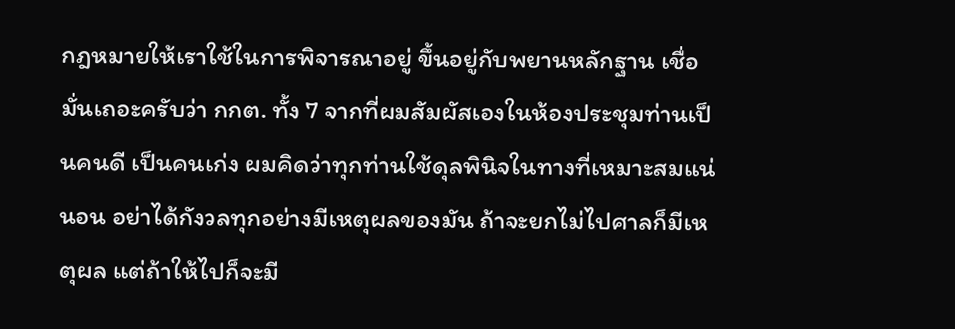กฎหมายให้เราใช้ในการพิจารณาอยู่ ขึ้นอยู่กับพยานหลักฐาน เชื่อมั่นเถอะครับว่า กกต. ทั้ง 7 จากที่ผมสัมผัสเองในห้องประชุมท่านเป็นคนดี เป็นคนเก่ง ผมคิดว่าทุกท่านใช้ดุลพินิจในทางที่เหมาะสมแน่นอน อย่าได้กังวลทุกอย่างมีเหตุผลของมัน ถ้าจะยกไม่ไปศาลก็มีเหตุผล แต่ถ้าให้ไปก็จะมี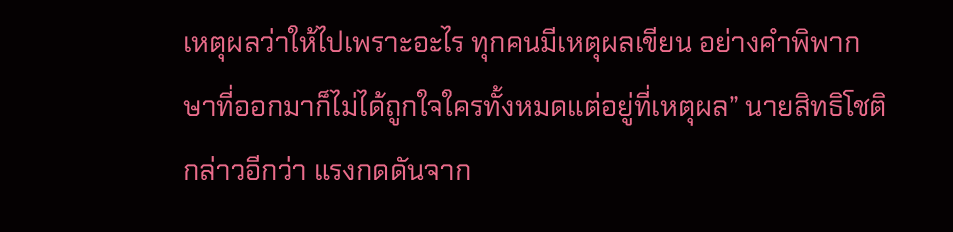เหตุผลว่าให้ไปเพราะอะไร ทุกคนมีเหตุผลเขียน อย่างคำพิพากษาที่ออกมาก็ไม่ได้ถูกใจใครทั้งหมดแต่อยู่ที่เหตุผล” นายสิทธิโชติ กล่าวอีกว่า แรงกดดันจาก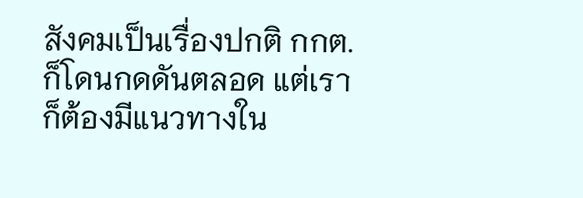สังคมเป็นเรื่องปกติ กกต. ก็โดนกดดันตลอด แต่เราก็ต้องมีแนวทางใน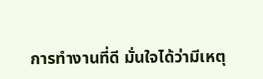การทำงานที่ดี มั่นใจได้ว่ามีเหตุ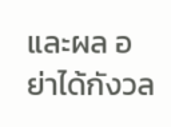และผล อย่าได้กังวล